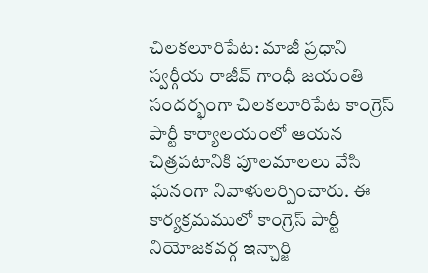చిలకలూరిపేట: మాజీ ప్రధాని స్వర్గీయ రాజీవ్ గాంధీ జయంతి సందర్భంగా చిలకలూరిపేట కాంగ్రెస్ పార్టీ కార్యాలయంలో ఆయన చిత్రపటానికి పూలమాలలు వేసి ఘనంగా నివాళులర్పించారు. ఈ కార్యక్రమములో కాంగ్రెస్ పార్టీ నియోజకవర్గ ఇన్చార్జి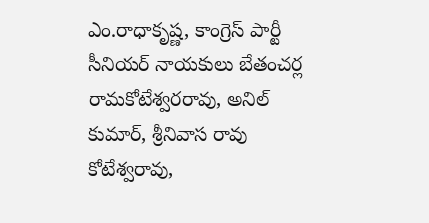ఎం.రాధాకృష్ణ, కాంగ్రెస్ పార్టీ సీనియర్ నాయకులు బేతంచర్ల రామకోటేశ్వరరావు, అనిల్ కుమార్, శ్రీనివాస రావు కోటేశ్వరావు,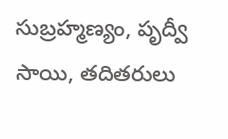సుబ్రహ్మణ్యం, పృద్వీ సాయి, తదితరులు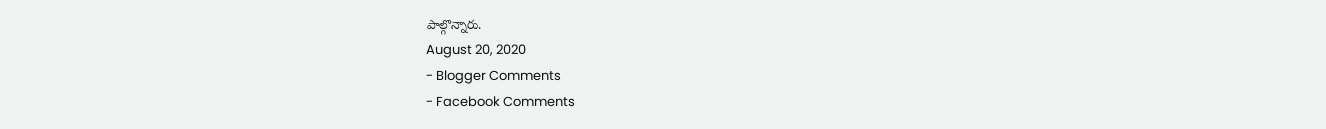పాల్గొన్నారు.
August 20, 2020
- Blogger Comments
- Facebook Comments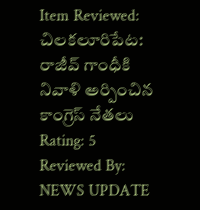Item Reviewed: చిలకలూరిపేట: రాజీవ్ గాంధీకి నివాళి అర్పించిన కాంగ్రెస్ నేతలు
Rating: 5
Reviewed By: NEWS UPDATE